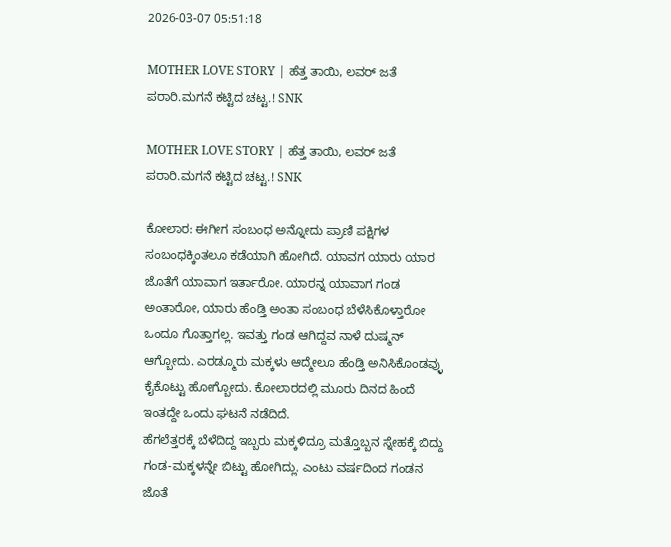2026-03-07 05:51:18

MOTHER LOVE STORY | ಹೆತ್ತ ತಾಯಿ, ಲವರ್‌ ಜತೆ ಪರಾರಿ.ಮಗನೆ ಕಟ್ಟಿದ ಚಟ್ಟ.! SNK

MOTHER LOVE STORY | ಹೆತ್ತ ತಾಯಿ, ಲವರ್‌ ಜತೆ ಪರಾರಿ.ಮಗನೆ ಕಟ್ಟಿದ ಚಟ್ಟ.! SNK

ಕೋಲಾರ: ಈಗೀಗ ಸಂಬಂಧ ಅನ್ನೋದು ಪ್ರಾಣಿ ಪಕ್ಷಿಗಳ ಸಂಬಂಧಕ್ಕಿಂತಲೂ ಕಡೆಯಾಗಿ ಹೋಗಿದೆ. ಯಾವಗ ಯಾರು ಯಾರ ಜೊತೆಗೆ ಯಾವಾಗ ಇರ್ತಾರೋ. ಯಾರನ್ನ ಯಾವಾಗ ಗಂಡ ಅಂತಾರೋ, ಯಾರು ಹೆಂಡ್ತಿ ಅಂತಾ ಸಂಬಂಧ ಬೆಳೆಸಿಕೊಳ್ತಾರೋ ಒಂದೂ ಗೊತ್ತಾಗಲ್ಲ. ಇವತ್ತು ಗಂಡ ಆಗಿದ್ದವ ನಾಳೆ ದುಷ್ಮನ್‌ ಆಗ್ಬೋದು. ಎರಡ್ಮೂರು ಮಕ್ಕಳು ಆದ್ಮೇಲೂ ಹೆಂಡ್ತಿ ಅನಿಸಿಕೊಂಡವ್ಳು ಕೈಕೊಟ್ಟು ಹೋಗ್ಬೋದು. ಕೋಲಾರದಲ್ಲಿ ಮೂರು ದಿನದ ಹಿಂದೆ ಇಂತದ್ದೇ ಒಂದು ಘಟನೆ ನಡೆದಿದೆ.
ಹೆಗಲೆತ್ತರಕ್ಕೆ ಬೆಳೆದಿದ್ದ ಇಬ್ಬರು ಮಕ್ಕಳಿದ್ರೂ ಮತ್ತೊಬ್ಬನ ಸ್ನೇಹಕ್ಕೆ ಬಿದ್ದು ಗಂಡ-ಮಕ್ಕಳನ್ನೇ ಬಿಟ್ಟು ಹೋಗಿದ್ಲು. ಎಂಟು ವರ್ಷದಿಂದ ಗಂಡನ ಜೊತೆ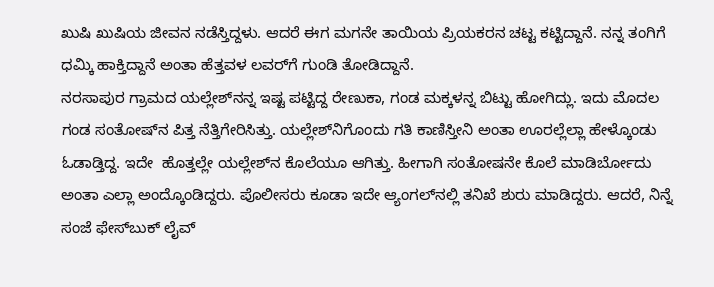ಖುಷಿ ಖುಷಿಯ ಜೀವನ ನಡೆಸ್ತಿದ್ದಳು. ಆದರೆ ಈಗ ಮಗನೇ ತಾಯಿಯ ಪ್ರಿಯಕರನ ಚಟ್ಟ ಕಟ್ಟಿದ್ದಾನೆ. ನನ್ನ ತಂಗಿಗೆ ಧಮ್ಕಿ ಹಾಕ್ತಿದ್ದಾನೆ ಅಂತಾ ಹೆತ್ತವಳ ಲವರ್‌ಗೆ ಗುಂಡಿ ತೋಡಿದ್ದಾನೆ.
ನರಸಾಪುರ ಗ್ರಾಮದ ಯಲ್ಲೇಶ್‌ನನ್ನ ಇಷ್ಟ ಪಟ್ಟಿದ್ದ ರೇಣುಕಾ, ಗಂಡ ಮಕ್ಕಳನ್ನ ಬಿಟ್ಟು ಹೋಗಿದ್ಲು. ಇದು ಮೊದಲ ಗಂಡ ಸಂತೋಷ್‌ನ ಪಿತ್ತ ನೆತ್ತಿಗೇರಿಸಿತ್ತು. ಯಲ್ಲೇಶ್‌ನಿಗೊಂದು ಗತಿ ಕಾಣಿಸ್ತೀನಿ ಅಂತಾ ಊರಲ್ಲೆಲ್ಲಾ ಹೇಳ್ಕೊಂಡು ಓಡಾಡ್ತಿದ್ದ. ಇದೇ  ಹೊತ್ತಲ್ಲೇ ಯಲ್ಲೇಶ್‌ನ ಕೊಲೆಯೂ ಆಗಿತ್ತು. ಹೀಗಾಗಿ ಸಂತೋಷನೇ ಕೊಲೆ ಮಾಡಿರ್ಬೋದು ಅಂತಾ ಎಲ್ಲಾ ಅಂದ್ಕೊಂಡಿದ್ದರು. ಪೊಲೀಸರು ಕೂಡಾ ಇದೇ ಆ್ಯಂಗಲ್‌ನಲ್ಲಿ ತನಿಖೆ ಶುರು ಮಾಡಿದ್ದರು. ಆದರೆ, ನಿನ್ನೆ ಸಂಜೆ ಫೇಸ್‌ಬುಕ್ ಲೈವ್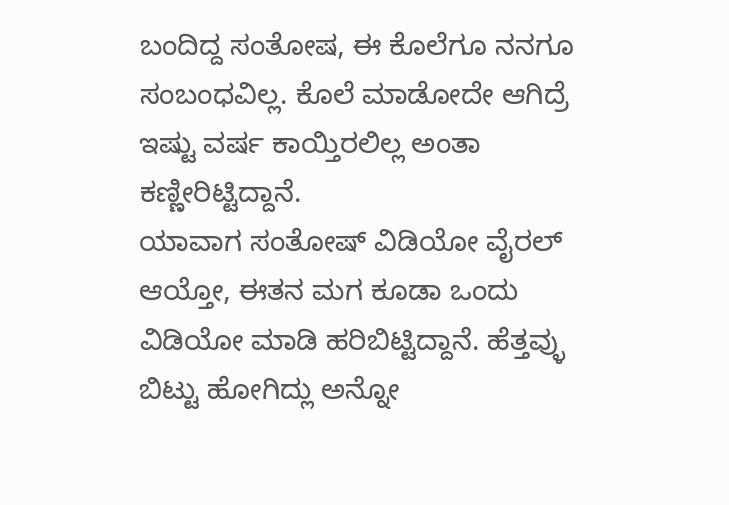ಬಂದಿದ್ದ ಸಂತೋಷ, ಈ ಕೊಲೆಗೂ ನನಗೂ ಸಂಬಂಧವಿಲ್ಲ. ಕೊಲೆ ಮಾಡೋದೇ ಆಗಿದ್ರೆ ಇಷ್ಟು ವರ್ಷ ಕಾಯ್ತಿರಲಿಲ್ಲ ಅಂತಾ ಕಣ್ಣೀರಿಟ್ಟಿದ್ದಾನೆ.
ಯಾವಾಗ ಸಂತೋಷ್‌‌ ವಿಡಿಯೋ ವೈರಲ್‌ ಆಯ್ತೋ, ಈತನ ಮಗ ಕೂಡಾ ಒಂದು ವಿಡಿಯೋ ಮಾಡಿ ಹರಿಬಿಟ್ಟಿದ್ದಾನೆ. ಹೆತ್ತವ್ಳು ಬಿಟ್ಟು ಹೋಗಿದ್ಲು ಅನ್ನೋ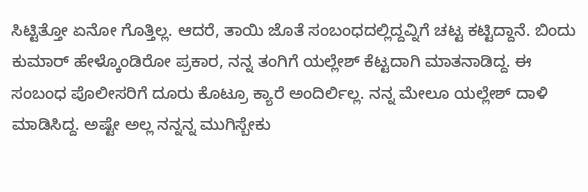ಸಿಟ್ಟಿತ್ತೋ ಏನೋ ಗೊತ್ತಿಲ್ಲ. ಆದರೆ, ತಾಯಿ ಜೊತೆ ಸಂಬಂಧದಲ್ಲಿದ್ದವ್ನಿಗೆ ಚಟ್ಟ ಕಟ್ಟಿದ್ದಾನೆ. ಬಿಂದು ಕುಮಾರ್ ಹೇಳ್ಕೊಂಡಿರೋ ಪ್ರಕಾರ, ನನ್ನ ತಂಗಿಗೆ ಯಲ್ಲೇಶ್‌ ಕೆಟ್ಟದಾಗಿ ಮಾತನಾಡಿದ್ದ. ಈ ಸಂಬಂಧ ಪೊಲೀಸರಿಗೆ ದೂರು ಕೊಟ್ರೂ ಕ್ಯಾರೆ ಅಂದಿರ್ಲಿಲ್ಲ. ನನ್ನ ಮೇಲೂ ಯಲ್ಲೇಶ್‌ ದಾಳಿ ಮಾಡಿಸಿದ್ದ. ಅಷ್ಟೇ ಅಲ್ಲ ನನ್ನನ್ನ ಮುಗಿಸ್ಬೇಕು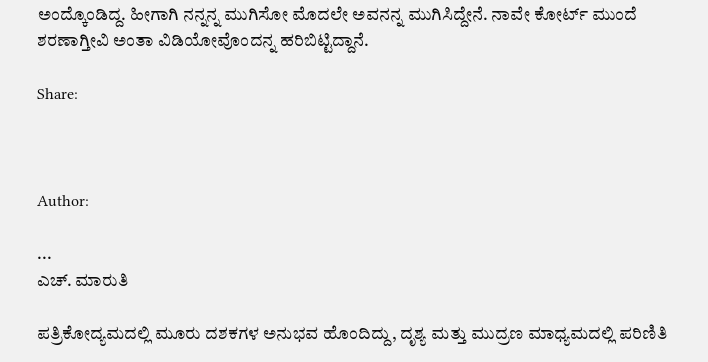ಅಂದ್ಕೊಂಡಿದ್ದ. ಹೀಗಾಗಿ ನನ್ನನ್ನ ಮುಗಿಸೋ ಮೊದಲೇ ಅವನನ್ನ ಮುಗಿಸಿದ್ದೇನೆ. ನಾವೇ ಕೋರ್ಟ್‌ ಮುಂದೆ ಶರಣಾಗ್ತೀವಿ ಅಂತಾ ವಿಡಿಯೋವೊಂದನ್ನ ಹರಿಬಿಟ್ಟಿದ್ದಾನೆ.

Share:



Author:

...
ಎಚ್‌. ಮಾರುತಿ

ಪತ್ರಿಕೋದ್ಯಮದಲ್ಲಿ ಮೂರು ದಶಕಗಳ ಅನುಭವ ಹೊಂದಿದ್ದು, ದೃಶ್ಯ ಮತ್ತು ಮುದ್ರಣ ಮಾಧ್ಯಮದಲ್ಲಿ ಪರಿಣಿತಿ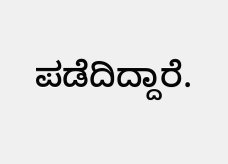ಪಡೆದಿದ್ದಾರೆ.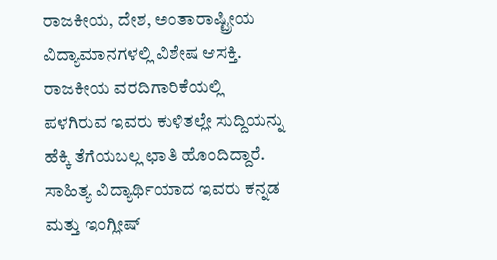ರಾಜಕೀಯ, ದೇಶ, ಅಂತಾರಾಷ್ಟ್ರೀಯ ವಿದ್ಯಾಮಾನಗಳಲ್ಲಿ ವಿಶೇಷ ಆಸಕ್ತಿ. ರಾಜಕೀಯ ವರದಿಗಾರಿಕೆಯಲ್ಲಿ ಪಳಗಿರುವ ಇವರು ಕುಳಿತಲ್ಲೇ ಸುದ್ದಿಯನ್ನು ಹೆಕ್ಕಿ ತೆಗೆಯಬಲ್ಲ ಛಾತಿ ಹೊಂದಿದ್ದಾರೆ. ಸಾಹಿತ್ಯ ವಿದ್ಯಾರ್ಥಿಯಾದ ಇವರು ಕನ್ನಡ ಮತ್ತು ಇಂಗ್ಲೀಷ್‌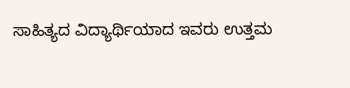ಸಾಹಿತ್ಯದ ವಿದ್ಯಾರ್ಥಿಯಾದ ಇವರು ಉತ್ತಮ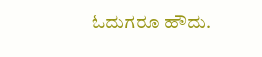ಓದುಗರೂ ಹೌದು.